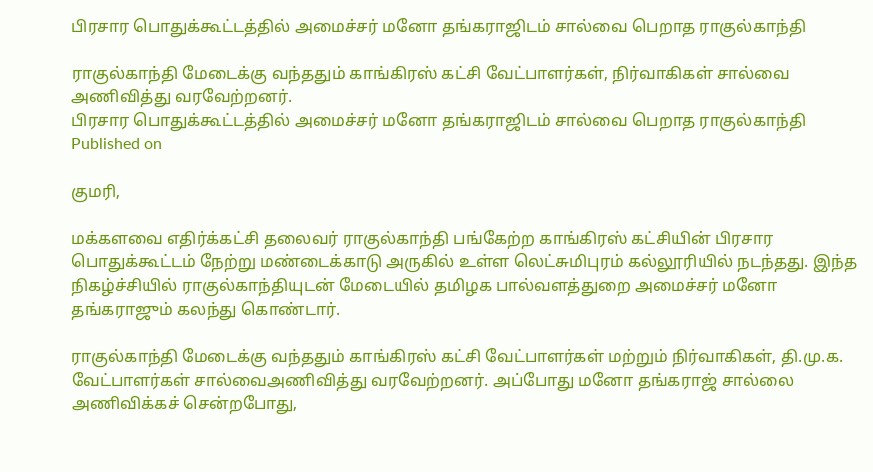பிரசார பொதுக்கூட்டத்தில் அமைச்சர் மனோ தங்கராஜிடம் சால்வை பெறாத ராகுல்காந்தி

ராகுல்காந்தி மேடைக்கு வந்ததும் காங்கிரஸ் கட்சி வேட்பாளர்கள், நிர்வாகிகள் சால்வை அணிவித்து வரவேற்றனர்.
பிரசார பொதுக்கூட்டத்தில் அமைச்சர் மனோ தங்கராஜிடம் சால்வை பெறாத ராகுல்காந்தி
Published on

குமரி,

மக்களவை எதிர்க்கட்சி தலைவர் ராகுல்காந்தி பங்கேற்ற காங்கிரஸ் கட்சியின் பிரசார பொதுக்கூட்டம் நேற்று மண்டைக்காடு அருகில் உள்ள லெட்சுமிபுரம் கல்லூரியில் நடந்தது. இந்த நிகழ்ச்சியில் ராகுல்காந்தியுடன் மேடையில் தமிழக பால்வளத்துறை அமைச்சர் மனோ தங்கராஜும் கலந்து கொண்டார்.

ராகுல்காந்தி மேடைக்கு வந்ததும் காங்கிரஸ் கட்சி வேட்பாளர்கள் மற்றும் நிர்வாகிகள், தி.மு.க. வேட்பாளர்கள் சால்வைஅணிவித்து வரவேற்றனர். அப்போது மனோ தங்கராஜ் சால்லை அணிவிக்கச் சென்றபோது,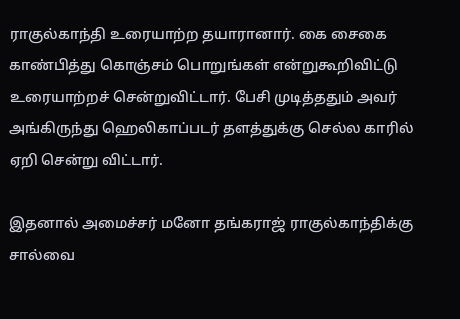ராகுல்காந்தி உரையாற்ற தயாரானார். கை சைகை காண்பித்து கொஞ்சம் பொறுங்கள் என்றுகூறிவிட்டு உரையாற்றச் சென்றுவிட்டார். பேசி முடித்ததும் அவர் அங்கிருந்து ஹெலிகாப்படர் தளத்துக்கு செல்ல காரில் ஏறி சென்று விட்டார்.

இதனால் அமைச்சர் மனோ தங்கராஜ் ராகுல்காந்திக்கு சால்வை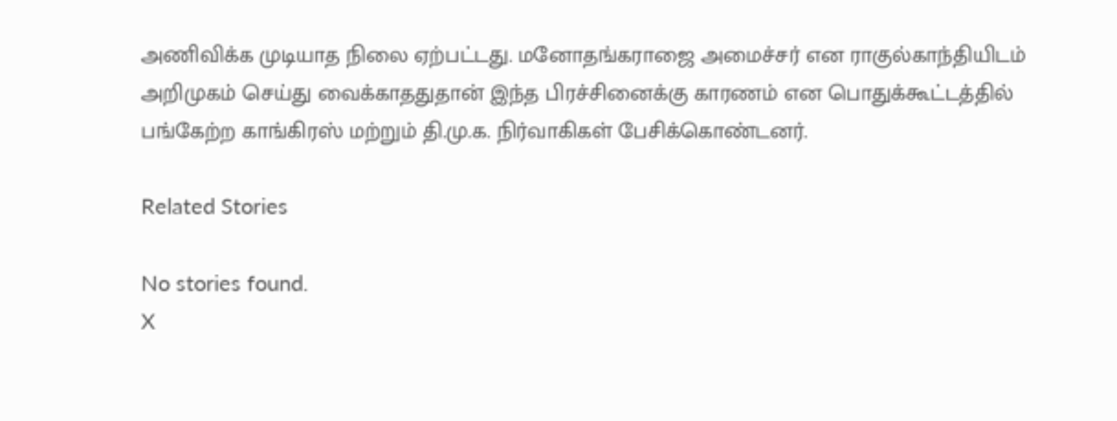அணிவிக்க முடியாத நிலை ஏற்பட்டது. மனோதங்கராஜை அமைச்சர் என ராகுல்காந்தியிடம் அறிமுகம் செய்து வைக்காததுதான் இந்த பிரச்சினைக்கு காரணம் என பொதுக்கூட்டத்தில் பங்கேற்ற காங்கிரஸ் மற்றும் தி.மு.க. நிர்வாகிகள் பேசிக்கொண்டனர்.

Related Stories

No stories found.
X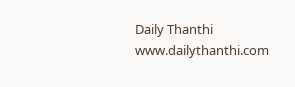Daily Thanthi
www.dailythanthi.com